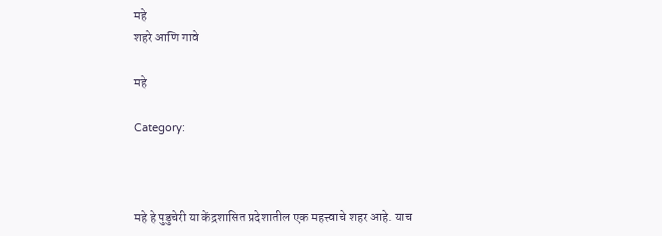महे
शहरे आणि गावे

महे

Category:



महे हे पुडुचेरी या केंद्रशासित प्रदेशातील एक महत्त्वाचे शहर आहे. याच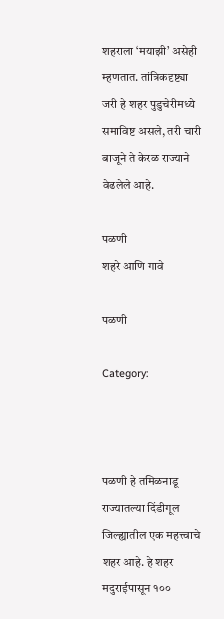शहराला ‘मयाझी’ असेही म्हणतात. तांत्रिकदृष्ट्या जरी हे शहर पुडुचेरीमध्ये समाविष्ट असले, तरी चारी बाजूने ते केरळ राज्याने वेढलेले आहे.

पळणी
शहरे आणि गावे

पळणी

Category:



पळणी हे तमिळनाडू राज्यातल्या दिंडीगूल जिल्ह्यातील एक महत्त्वाचे शहर आहे. हे शहर मदुराईपासून १००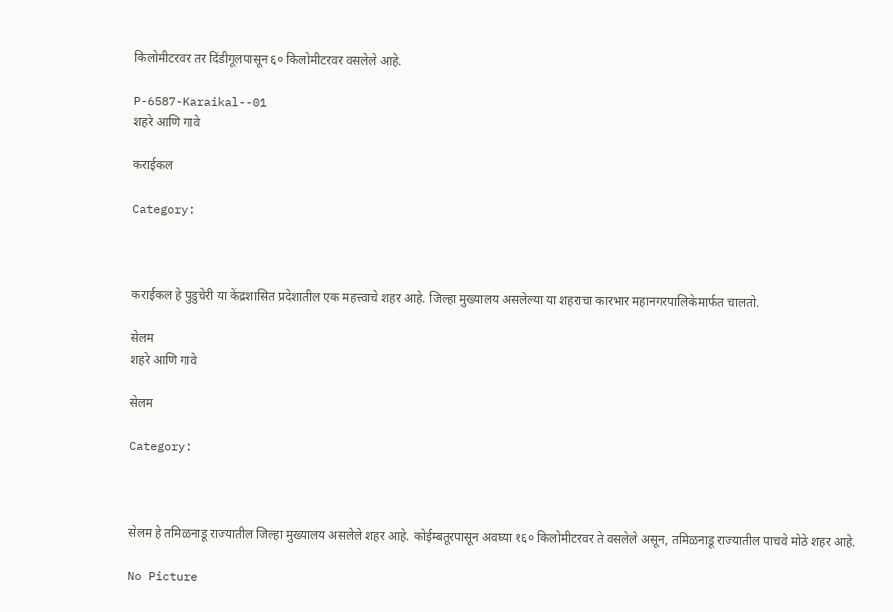किलोमीटरवर तर दिंडीगूलपासून ६० किलोमीटरवर वसलेले आहे.

P-6587-Karaikal--01
शहरे आणि गावे

कराईकल

Category:



कराईकल हे पुडुचेरी या केंद्रशासित प्रदेशातील एक महत्त्वाचे शहर आहे. जिल्हा मुख्यालय असलेल्या या शहराचा कारभार महानगरपालिकेमार्फत चालतो.

सेलम
शहरे आणि गावे

सेलम

Category:



सेलम हे तमिळनाडू राज्यातील जिल्हा मुख्यालय असलेले शहर आहे. कोईम्बतूरपासून अवघ्या १६० किलोमीटरवर ते वसलेले असून, तमिळनाडू राज्यातील पाचवे मोठे शहर आहे.

No Picture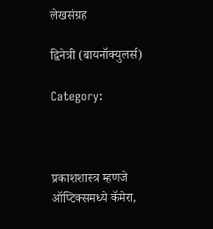लेखसंग्रह

द्विनेत्री (बायनॉक्युलर्स)

Category:



प्रकाशशास्त्र म्हणजे ऑप्टिक्समध्ये कॅमेरा,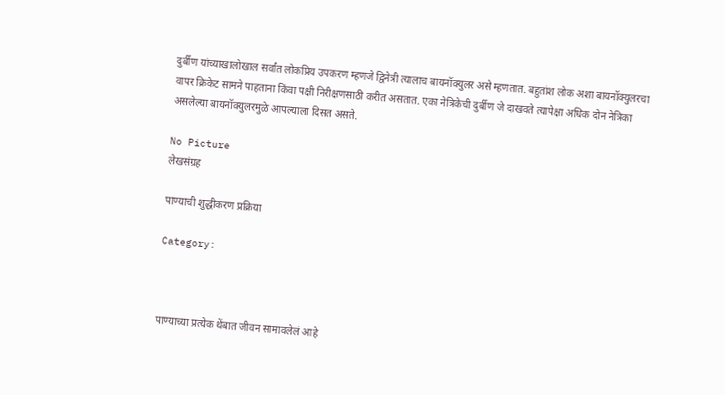दुर्बीण यांच्याखालोखाल सर्वांत लोकप्रिय उपकरण म्हणजे द्विनेत्री त्यालाच बायनॉक्युलर असे म्हणतात. बहुतांश लोक अशा बायनॉक्युलरचा वापर क्रिकेट सामने पाहताना किंवा पक्षी निरीक्षणसाठी करीत असतात. एका नेत्रिकेची दुर्बीण जे दाखवते त्यापेक्षा अधिक दोन नेत्रिका असलेल्या बायनॉक्युलरमुळे आपल्याला दिसत असते.

No Picture
लेखसंग्रह

पाण्याची शुद्धीकरण प्रक्रिया

Category:



पाण्याच्या प्रत्येक थेंबात जीवन सामावलेलं आहे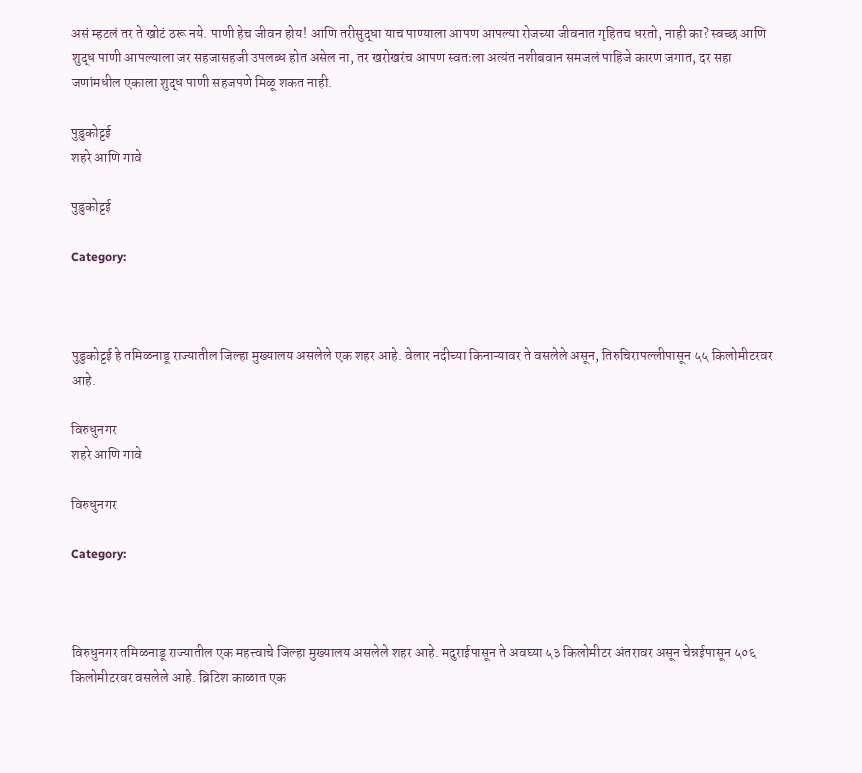असं म्हटलं तर ते खोटं ठरू नये. पाणी हेच जीवन होय! आणि तरीसुद्धा याच पाण्याला आपण आपल्या रोजच्या जीवनात गृहितच धरतो, नाही का? स्वच्छ आणि शुद्ध पाणी आपल्याला जर सहजासहजी उपलब्ध होत असेल ना, तर खरोखरंच आपण स्वतःला अत्यंत नशीबवान समजलं पाहिजे कारण जगात, दर सहा जणांमधील एकाला शुद्ध पाणी सहजपणे मिळू शकत नाही.

पुडुकोट्टई
शहरे आणि गावे

पुडुकोट्टई

Category:



पुडुकोट्टई हे तमिळनाडू राज्यातील जिल्हा मुख्यालय असलेले एक शहर आहे. वेलार नदीच्या किनाऱ्यावर ते वसलेले असून, तिरुचिरापल्लीपासून ५५ किलोमीटरवर आहे.

विरुधुनगर
शहरे आणि गावे

विरुधुनगर

Category:



विरुधुनगर तमिळनाडू राज्यातील एक महत्त्वाचे जिल्हा मुख्यालय असलेले शहर आहे. मदुराईपासून ते अवघ्या ५३ किलोमीटर अंतरावर असून चेन्नईपासून ५०६ किलोमीटरवर वसलेले आहे. ब्रिटिश काळात एक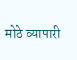मोठे व्यापारी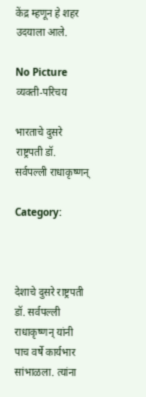केंद्र म्हणून हे शहर उदयाला आले.

No Picture
व्यक्ती-परिचय

भारताचे दुसरे राष्ट्रपती डॉ. सर्वपल्ली राधाकृष्णन्

Category:



देशाचे दुसरे राष्ट्रपती डॉ. सर्वपल्ली राधाकृष्णन् यांनी पाच वर्षे कार्यभार सांभाळला. त्यांना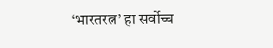‘भारतरत्न’ हा सर्वोच्च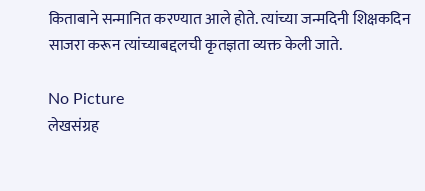किताबाने सन्मानित करण्यात आले होते. त्यांच्या जन्मदिनी शिक्षकदिन साजरा करून त्यांच्याबद्दलची कृतज्ञता व्यक्त केली जाते.

No Picture
लेखसंग्रह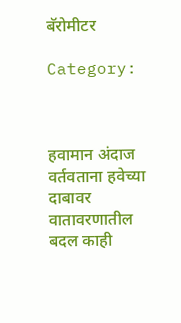बॅरोमीटर

Category:



हवामान अंदाज वर्तवताना हवेच्या दाबावर वातावरणातील बदल काही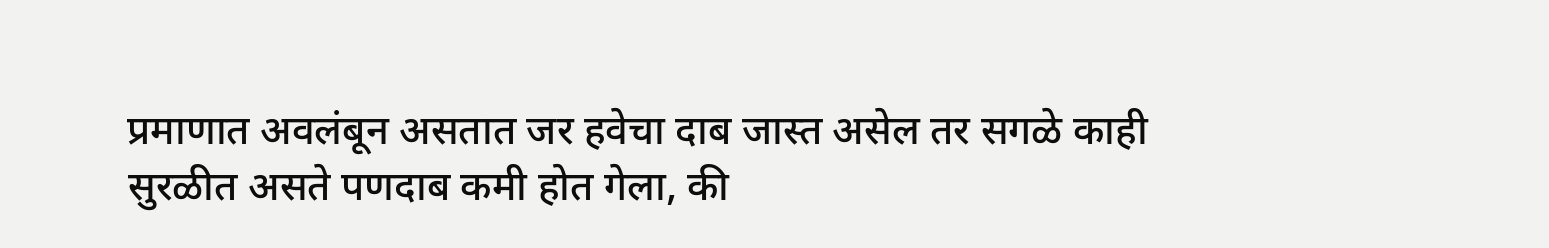प्रमाणात अवलंबून असतात जर हवेचा दाब जास्त असेल तर सगळे काही सुरळीत असते पणदाब कमी होत गेला, की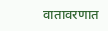वातावरणात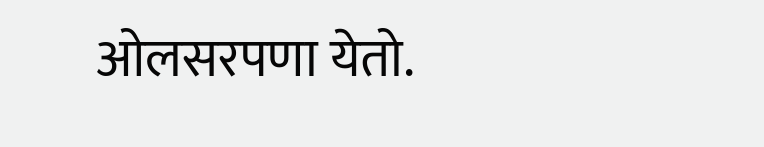ओलसरपणा येतो.